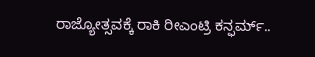ರಾಜ್ಯೋತ್ಸವಕ್ಕೆ ರಾಕಿ ರೀಎಂಟ್ರಿ ಕನ್ಫರ್ಮ್..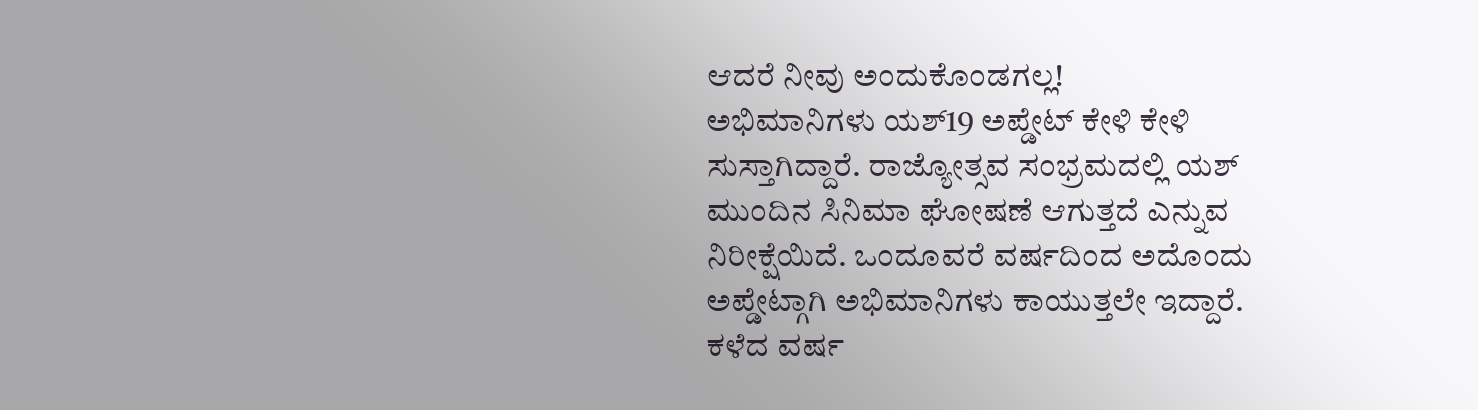ಆದರೆ ನೀವು ಅಂದುಕೊಂಡಗಲ್ಲ!
ಅಭಿಮಾನಿಗಳು ಯಶ್19 ಅಪ್ಡೇಟ್ ಕೇಳಿ ಕೇಳಿ ಸುಸ್ತಾಗಿದ್ದಾರೆ. ರಾಜ್ಯೋತ್ಸವ ಸಂಭ್ರಮದಲ್ಲಿ ಯಶ್ ಮುಂದಿನ ಸಿನಿಮಾ ಘೋಷಣೆ ಆಗುತ್ತದೆ ಎನ್ನುವ ನಿರೀಕ್ಷೆಯಿದೆ. ಒಂದೂವರೆ ವರ್ಷದಿಂದ ಅದೊಂದು ಅಪ್ಡೇಟ್ಗಾಗಿ ಅಭಿಮಾನಿಗಳು ಕಾಯುತ್ತಲೇ ಇದ್ದಾರೆ.
ಕಳೆದ ವರ್ಷ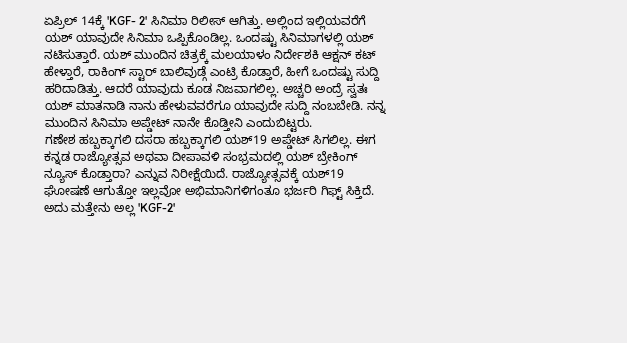ಏಪ್ರಿಲ್ 14ಕ್ಕೆ 'KGF- 2' ಸಿನಿಮಾ ರಿಲೀಸ್ ಆಗಿತ್ತು. ಅಲ್ಲಿಂದ ಇಲ್ಲಿಯವರೆಗೆ ಯಶ್ ಯಾವುದೇ ಸಿನಿಮಾ ಒಪ್ಪಿಕೊಂಡಿಲ್ಲ. ಒಂದಷ್ಟು ಸಿನಿಮಾಗಳಲ್ಲಿ ಯಶ್ ನಟಿಸುತ್ತಾರೆ. ಯಶ್ ಮುಂದಿನ ಚಿತ್ರಕ್ಕೆ ಮಲಯಾಳಂ ನಿರ್ದೇಶಕಿ ಆಕ್ಷನ್ ಕಟ್ ಹೇಳ್ತಾರೆ, ರಾಕಿಂಗ್ ಸ್ಟಾರ್ ಬಾಲಿವುಡ್ಗೆ ಎಂಟ್ರಿ ಕೊಡ್ತಾರೆ, ಹೀಗೆ ಒಂದಷ್ಟು ಸುದ್ದಿ ಹರಿದಾಡಿತ್ತು. ಆದರೆ ಯಾವುದು ಕೂಡ ನಿಜವಾಗಲಿಲ್ಲ. ಅಚ್ಚರಿ ಅಂದ್ರೆ ಸ್ವತಃ ಯಶ್ ಮಾತನಾಡಿ ನಾನು ಹೇಳುವವರೆಗೂ ಯಾವುದೇ ಸುದ್ದಿ ನಂಬಬೇಡಿ. ನನ್ನ ಮುಂದಿನ ಸಿನಿಮಾ ಅಪ್ಡೇಟ್ ನಾನೇ ಕೊಡ್ತೀನಿ ಎಂದುಬಿಟ್ಟರು.
ಗಣೇಶ ಹಬ್ಬಕ್ಕಾಗಲಿ ದಸರಾ ಹಬ್ಬಕ್ಕಾಗಲಿ ಯಶ್19 ಅಪ್ಡೇಟ್ ಸಿಗಲಿಲ್ಲ. ಈಗ ಕನ್ನಡ ರಾಜ್ಯೋತ್ಸವ ಅಥವಾ ದೀಪಾವಳಿ ಸಂಭ್ರಮದಲ್ಲಿ ಯಶ್ ಬ್ರೇಕಿಂಗ್ ನ್ಯೂಸ್ ಕೊಡ್ತಾರಾ? ಎನ್ನುವ ನಿರೀಕ್ಷೆಯಿದೆ. ರಾಜ್ಯೋತ್ಸವಕ್ಕೆ ಯಶ್19 ಘೋಷಣೆ ಆಗುತ್ತೋ ಇಲ್ಲವೋ ಅಭಿಮಾನಿಗಳಿಗಂತೂ ಭರ್ಜರಿ ಗಿಫ್ಟ್ ಸಿಕ್ತಿದೆ. ಅದು ಮತ್ತೇನು ಅಲ್ಲ 'KGF-2'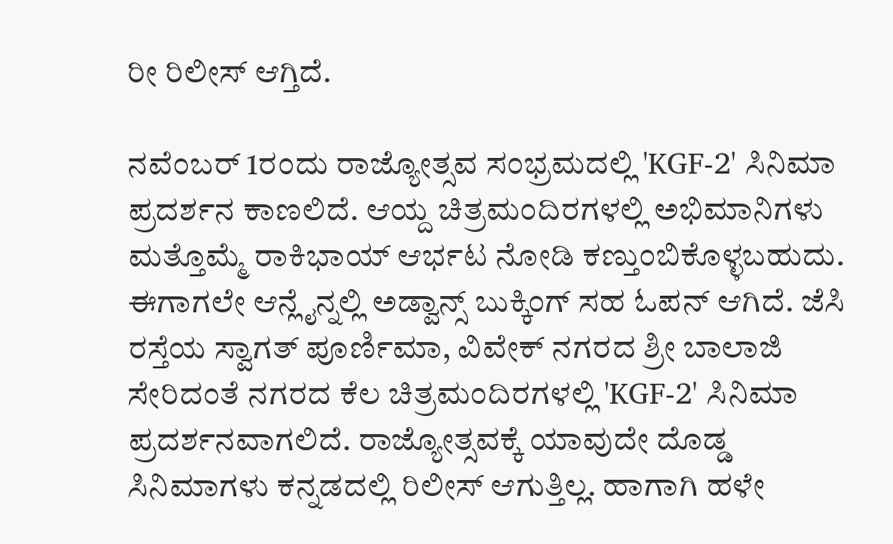ರೀ ರಿಲೀಸ್ ಆಗ್ತಿದೆ.

ನವೆಂಬರ್ 1ರಂದು ರಾಜ್ಯೋತ್ಸವ ಸಂಭ್ರಮದಲ್ಲಿ 'KGF-2' ಸಿನಿಮಾ ಪ್ರದರ್ಶನ ಕಾಣಲಿದೆ. ಆಯ್ದ ಚಿತ್ರಮಂದಿರಗಳಲ್ಲಿ ಅಭಿಮಾನಿಗಳು ಮತ್ತೊಮ್ಮೆ ರಾಕಿಭಾಯ್ ಆರ್ಭಟ ನೋಡಿ ಕಣ್ತುಂಬಿಕೊಳ್ಳಬಹುದು. ಈಗಾಗಲೇ ಆನ್ಲೈನ್ನಲ್ಲಿ ಅಡ್ವಾನ್ಸ್ ಬುಕ್ಕಿಂಗ್ ಸಹ ಓಪನ್ ಆಗಿದೆ. ಜೆಸಿ ರಸ್ತೆಯ ಸ್ವಾಗತ್ ಪೂರ್ಣಿಮಾ, ವಿವೇಕ್ ನಗರದ ಶ್ರೀ ಬಾಲಾಜಿ ಸೇರಿದಂತೆ ನಗರದ ಕೆಲ ಚಿತ್ರಮಂದಿರಗಳಲ್ಲಿ 'KGF-2' ಸಿನಿಮಾ ಪ್ರದರ್ಶನವಾಗಲಿದೆ. ರಾಜ್ಯೋತ್ಸವಕ್ಕೆ ಯಾವುದೇ ದೊಡ್ಡ ಸಿನಿಮಾಗಳು ಕನ್ನಡದಲ್ಲಿ ರಿಲೀಸ್ ಆಗುತ್ತಿಲ್ಲ. ಹಾಗಾಗಿ ಹಳೇ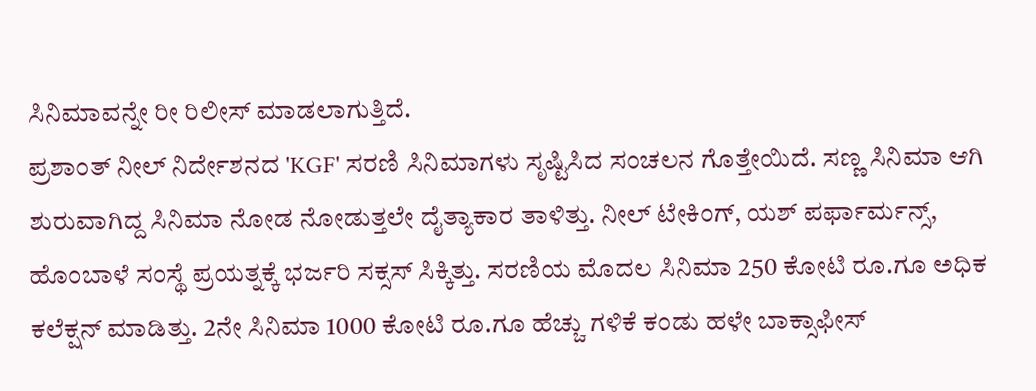ಸಿನಿಮಾವನ್ನೇ ರೀ ರಿಲೀಸ್ ಮಾಡಲಾಗುತ್ತಿದೆ.
ಪ್ರಶಾಂತ್ ನೀಲ್ ನಿರ್ದೇಶನದ 'KGF' ಸರಣಿ ಸಿನಿಮಾಗಳು ಸೃಷ್ಟಿಸಿದ ಸಂಚಲನ ಗೊತ್ತೇಯಿದೆ. ಸಣ್ಣ ಸಿನಿಮಾ ಆಗಿ ಶುರುವಾಗಿದ್ದ ಸಿನಿಮಾ ನೋಡ ನೋಡುತ್ತಲೇ ದೈತ್ಯಾಕಾರ ತಾಳಿತ್ತು. ನೀಲ್ ಟೇಕಿಂಗ್, ಯಶ್ ಪರ್ಫಾರ್ಮನ್ಸ್, ಹೊಂಬಾಳೆ ಸಂಸ್ಥೆ ಪ್ರಯತ್ನಕ್ಕೆ ಭರ್ಜರಿ ಸಕ್ಸಸ್ ಸಿಕ್ಕಿತ್ತು. ಸರಣಿಯ ಮೊದಲ ಸಿನಿಮಾ 250 ಕೋಟಿ ರೂ.ಗೂ ಅಧಿಕ ಕಲೆಕ್ಷನ್ ಮಾಡಿತ್ತು. 2ನೇ ಸಿನಿಮಾ 1000 ಕೋಟಿ ರೂ.ಗೂ ಹೆಚ್ಚು ಗಳಿಕೆ ಕಂಡು ಹಳೇ ಬಾಕ್ಸಾಫೀಸ್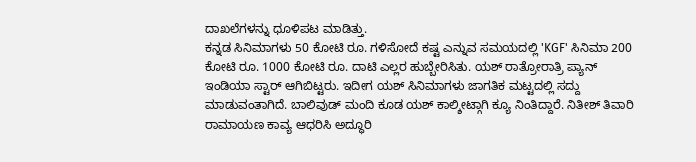ದಾಖಲೆಗಳನ್ನು ಧೂಳಿಪಟ ಮಾಡಿತ್ತು.
ಕನ್ನಡ ಸಿನಿಮಾಗಳು 50 ಕೋಟಿ ರೂ. ಗಳಿಸೋದೆ ಕಷ್ಟ ಎನ್ನುವ ಸಮಯದಲ್ಲಿ 'KGF' ಸಿನಿಮಾ 200 ಕೋಟಿ ರೂ. 1000 ಕೋಟಿ ರೂ. ದಾಟಿ ಎಲ್ಲರ ಹುಬ್ಬೇರಿಸಿತು. ಯಶ್ ರಾತ್ರೋರಾತ್ರಿ ಪ್ಯಾನ್ ಇಂಡಿಯಾ ಸ್ಟಾರ್ ಆಗಿಬಿಟ್ಟರು. ಇದೀಗ ಯಶ್ ಸಿನಿಮಾಗಳು ಜಾಗತಿಕ ಮಟ್ಟದಲ್ಲಿ ಸದ್ದು ಮಾಡುವಂತಾಗಿದೆ. ಬಾಲಿವುಡ್ ಮಂದಿ ಕೂಡ ಯಶ್ ಕಾಲ್ಶೀಟ್ಗಾಗಿ ಕ್ಯೂ ನಿಂತಿದ್ದಾರೆ. ನಿತೀಶ್ ತಿವಾರಿ ರಾಮಾಯಣ ಕಾವ್ಯ ಆಧರಿಸಿ ಅದ್ಧೂರಿ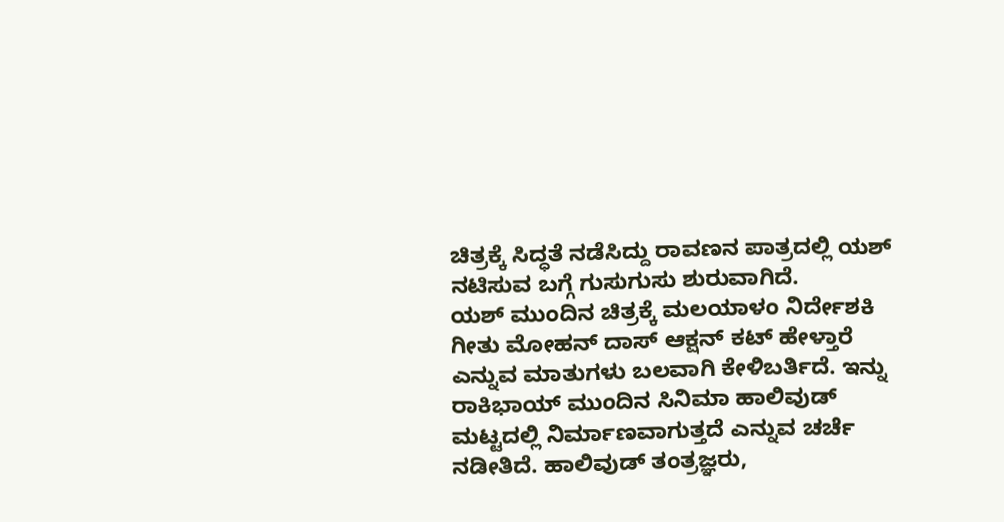ಚಿತ್ರಕ್ಕೆ ಸಿದ್ಧತೆ ನಡೆಸಿದ್ದು ರಾವಣನ ಪಾತ್ರದಲ್ಲಿ ಯಶ್ ನಟಿಸುವ ಬಗ್ಗೆ ಗುಸುಗುಸು ಶುರುವಾಗಿದೆ.
ಯಶ್ ಮುಂದಿನ ಚಿತ್ರಕ್ಕೆ ಮಲಯಾಳಂ ನಿರ್ದೇಶಕಿ ಗೀತು ಮೋಹನ್ ದಾಸ್ ಆಕ್ಷನ್ ಕಟ್ ಹೇಳ್ತಾರೆ ಎನ್ನುವ ಮಾತುಗಳು ಬಲವಾಗಿ ಕೇಳಿಬರ್ತಿದೆ. ಇನ್ನು ರಾಕಿಭಾಯ್ ಮುಂದಿನ ಸಿನಿಮಾ ಹಾಲಿವುಡ್ ಮಟ್ಟದಲ್ಲಿ ನಿರ್ಮಾಣವಾಗುತ್ತದೆ ಎನ್ನುವ ಚರ್ಚೆ ನಡೀತಿದೆ. ಹಾಲಿವುಡ್ ತಂತ್ರಜ್ಞರು,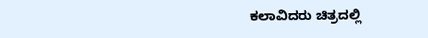ಕಲಾವಿದರು ಚಿತ್ರದಲ್ಲಿ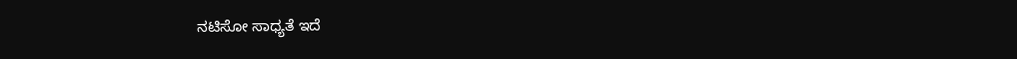ನಟಿಸೋ ಸಾಧ್ಯತೆ ಇದೆ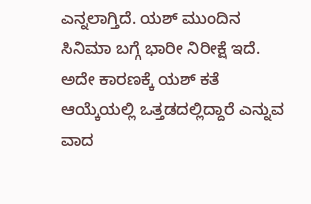ಎನ್ನಲಾಗ್ತಿದೆ. ಯಶ್ ಮುಂದಿನ ಸಿನಿಮಾ ಬಗ್ಗೆ ಭಾರೀ ನಿರೀಕ್ಷೆ ಇದೆ. ಅದೇ ಕಾರಣಕ್ಕೆ ಯಶ್ ಕತೆ ಆಯ್ಕೆಯಲ್ಲಿ ಒತ್ತಡದಲ್ಲಿದ್ದಾರೆ ಎನ್ನುವ ವಾದ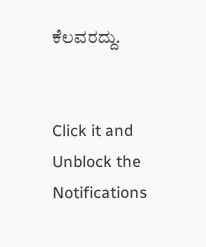ಕೆಲವರದ್ದು.


Click it and Unblock the Notifications